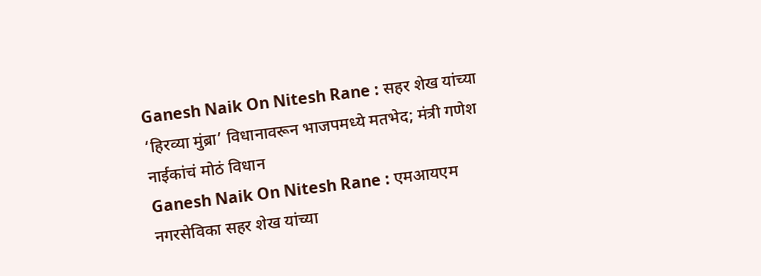Ganesh Naik On Nitesh Rane : सहर शेख यांच्या ‘हिरव्या मुंब्रा’ विधानावरून भाजपमध्ये मतभेद; मंत्री गणेश नाईकांचं मोठं विधान
Ganesh Naik On Nitesh Rane : एमआयएम नगरसेविका सहर शेख यांच्या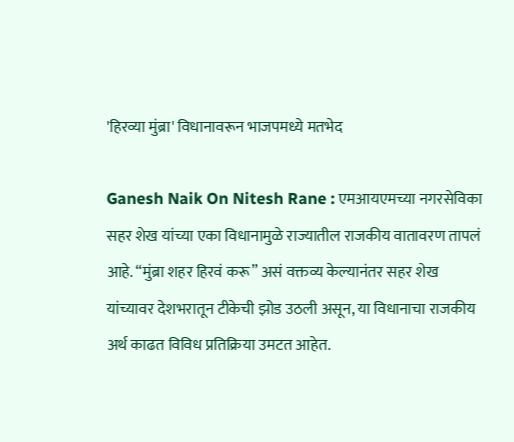'हिरव्या मुंब्रा' विधानावरून भाजपमध्ये मतभेद

Ganesh Naik On Nitesh Rane : एमआयएमच्या नगरसेविका सहर शेख यांच्या एका विधानामुळे राज्यातील राजकीय वातावरण तापलं आहे. “मुंब्रा शहर हिरवं करू” असं वक्तव्य केल्यानंतर सहर शेख यांच्यावर देशभरातून टीकेची झोड उठली असून, या विधानाचा राजकीय अर्थ काढत विविध प्रतिक्रिया उमटत आहेत.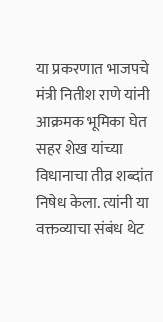या प्रकरणात भाजपचे मंत्री नितीश राणे यांनी आक्रमक भूमिका घेत सहर शेख यांच्या विधानाचा तीव्र शब्दांत निषेध केला. त्यांनी या वक्तव्याचा संबंध थेट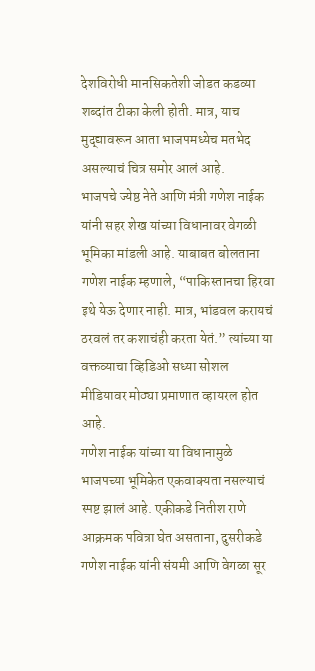देशविरोधी मानसिकतेशी जोडत कडव्या शब्दांत टीका केली होती. मात्र, याच मुद्द्यावरून आता भाजपमध्येच मतभेद असल्याचं चित्र समोर आलं आहे.
भाजपचे ज्येष्ठ नेते आणि मंत्री गणेश नाईक यांनी सहर शेख यांच्या विधानावर वेगळी भूमिका मांडली आहे. याबाबत बोलताना गणेश नाईक म्हणाले, “पाकिस्तानचा हिरवा इथे येऊ देणार नाही. मात्र, भांडवल करायचं ठरवलं तर कशाचंही करता येतं.” त्यांच्या या वक्तव्याचा व्हिडिओ सध्या सोशल मीडियावर मोठ्या प्रमाणात व्हायरल होत आहे.
गणेश नाईक यांच्या या विधानामुळे भाजपच्या भूमिकेत एकवाक्यता नसल्याचं स्पष्ट झालं आहे. एकीकडे नितीश राणे आक्रमक पवित्रा घेत असताना, दुसरीकडे गणेश नाईक यांनी संयमी आणि वेगळा सूर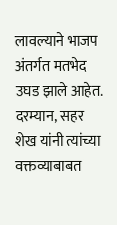लावल्याने भाजप अंतर्गत मतभेद उघड झाले आहेत.
दरम्यान, सहर शेख यांनी त्यांच्या वक्तव्याबाबत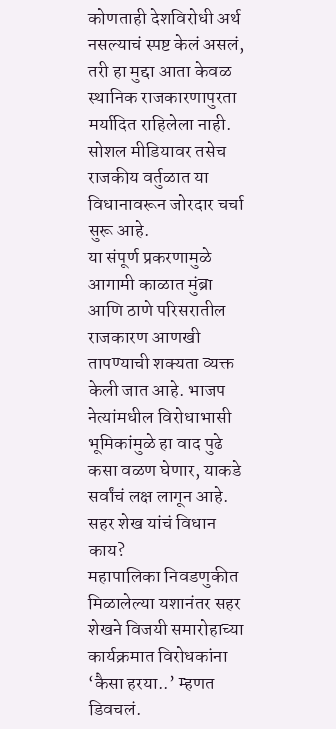कोणताही देशविरोधी अर्थ नसल्याचं स्पष्ट केलं असलं, तरी हा मुद्दा आता केवळ स्थानिक राजकारणापुरता मर्यादित राहिलेला नाही. सोशल मीडियावर तसेच राजकीय वर्तुळात या विधानावरून जोरदार चर्चा सुरू आहे.
या संपूर्ण प्रकरणामुळे आगामी काळात मुंब्रा आणि ठाणे परिसरातील राजकारण आणखी तापण्याची शक्यता व्यक्त केली जात आहे. भाजप नेत्यांमधील विरोधाभासी भूमिकांमुळे हा वाद पुढे कसा वळण घेणार, याकडे सर्वांचं लक्ष लागून आहे.
सहर शेख यांचं विधान काय?
महापालिका निवडणुकीत मिळालेल्या यशानंतर सहर शेखने विजयी समारोहाच्या कार्यक्रमात विरोधकांना ‘कैसा हरया..’ म्हणत डिवचलं.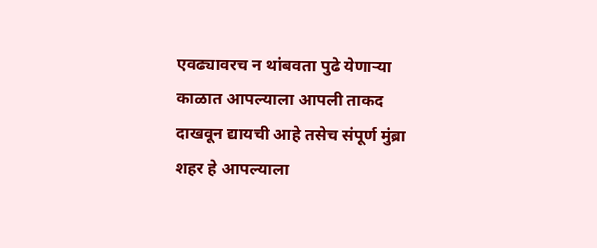एवढ्यावरच न थांबवता पुढे येणाऱ्या काळात आपल्याला आपली ताकद दाखवून द्यायची आहे तसेच संपूर्ण मुंब्रा शहर हे आपल्याला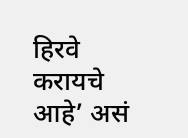हिरवे करायचे आहे’ असं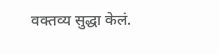वक्तव्य सुद्धा केलं.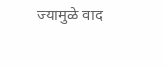ज्यामुळे वाद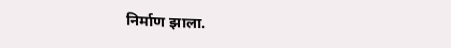निर्माण झाला.